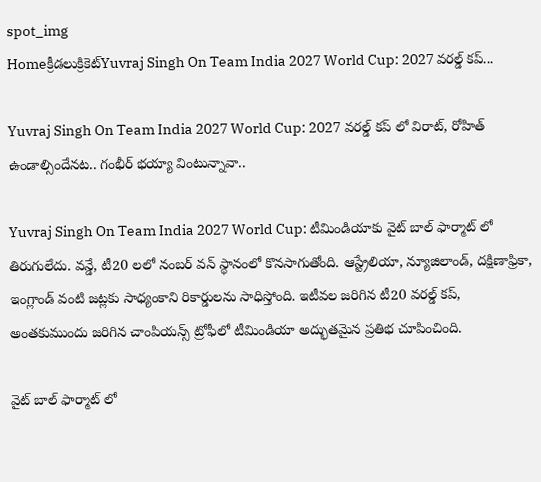spot_img
Homeక్రీడలుక్రికెట్‌Yuvraj Singh On Team India 2027 World Cup: 2027 వరల్డ్ కప్...

Yuvraj Singh On Team India 2027 World Cup: 2027 వరల్డ్ కప్ లో విరాట్, రోహిత్ ఉండాల్సిందేనట.. గంభీర్ భయ్యా వింటున్నావా..

Yuvraj Singh On Team India 2027 World Cup: టీమిండియాకు వైట్ బాల్ ఫార్మాట్ లో తిరుగులేదు. వన్డే, టీ20 లలో నంబర్ వన్ స్థానంలో కొనసాగుతోంది. ఆస్ట్రేలియా, న్యూజిలాండ్, దక్షిణాఫ్రికా, ఇంగ్లాండ్ వంటి జట్లకు సాధ్యంకాని రికార్డులను సాధిస్తోంది. ఇటీవల జరిగిన టీ20 వరల్డ్ కప్, అంతకుముందు జరిగిన చాంపియన్స్ ట్రోఫీలో టీమిండియా అద్భుతమైన ప్రతిభ చూపించింది.

వైట్ బాల్ ఫార్మాట్ లో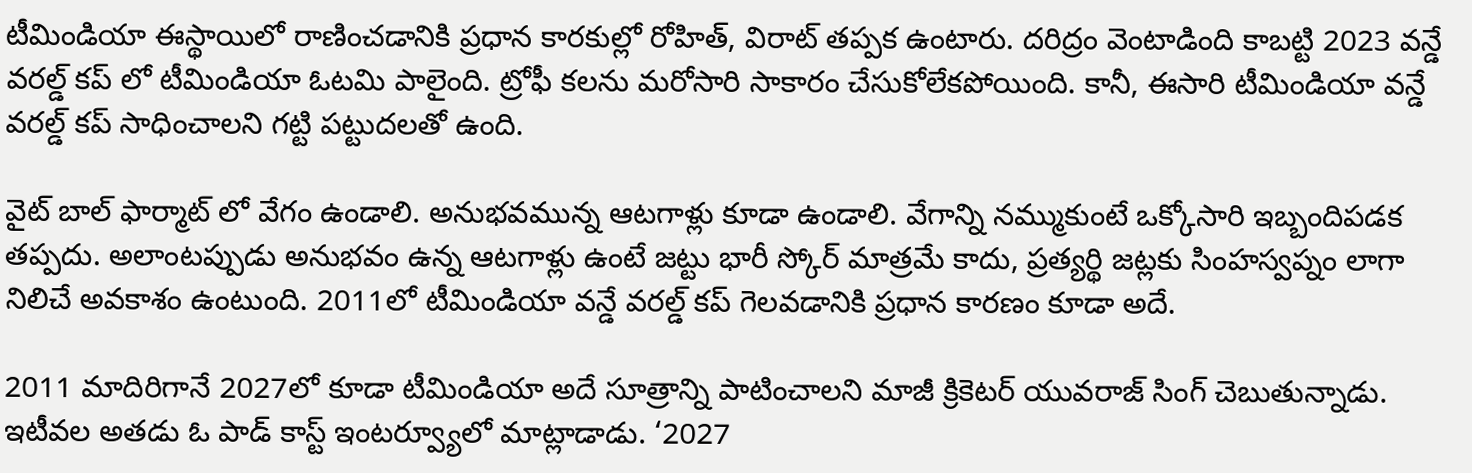టీమిండియా ఈస్థాయిలో రాణించడానికి ప్రధాన కారకుల్లో రోహిత్, విరాట్ తప్పక ఉంటారు. దరిద్రం వెంటాడింది కాబట్టి 2023 వన్డే వరల్డ్ కప్ లో టీమిండియా ఓటమి పాలైంది. ట్రోఫీ కలను మరోసారి సాకారం చేసుకోలేకపోయింది. కానీ, ఈసారి టీమిండియా వన్డే వరల్డ్ కప్ సాధించాలని గట్టి పట్టుదలతో ఉంది.

వైట్ బాల్ ఫార్మాట్ లో వేగం ఉండాలి. అనుభవమున్న ఆటగాళ్లు కూడా ఉండాలి. వేగాన్ని నమ్ముకుంటే ఒక్కోసారి ఇబ్బందిపడక తప్పదు. అలాంటప్పుడు అనుభవం ఉన్న ఆటగాళ్లు ఉంటే జట్టు భారీ స్కోర్ మాత్రమే కాదు, ప్రత్యర్థి జట్లకు సింహస్వప్నం లాగా నిలిచే అవకాశం ఉంటుంది. 2011లో టీమిండియా వన్డే వరల్డ్ కప్ గెలవడానికి ప్రధాన కారణం కూడా అదే.

2011 మాదిరిగానే 2027లో కూడా టీమిండియా అదే సూత్రాన్ని పాటించాలని మాజీ క్రికెటర్ యువరాజ్ సింగ్ చెబుతున్నాడు. ఇటీవల అతడు ఓ పాడ్ కాస్ట్ ఇంటర్వ్యూలో మాట్లాడాడు. ‘2027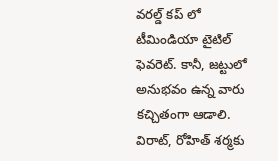వరల్డ్ కప్ లో టీమిండియా టైటిల్ ఫెవరెట్. కానీ, జట్టులో అనుభవం ఉన్న వారు కచ్చితంగా ఆడాలి. విరాట్, రోహిత్ శర్మకు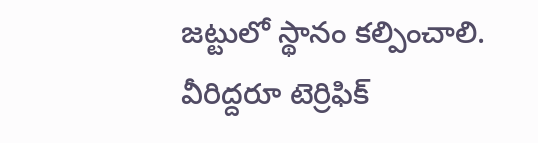జట్టులో స్థానం కల్పించాలి. వీరిద్దరూ టెర్రిఫిక్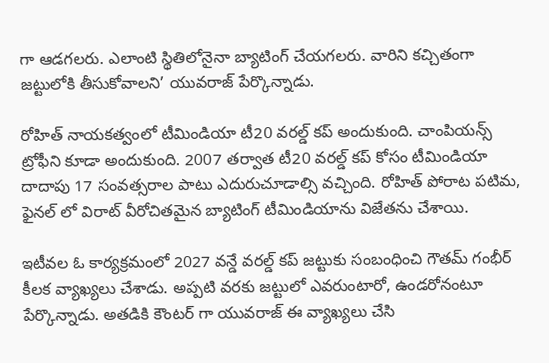గా ఆడగలరు. ఎలాంటి స్థితిలోనైనా బ్యాటింగ్ చేయగలరు. వారిని కచ్చితంగా జట్టులోకి తీసుకోవాలని’ యువరాజ్ పేర్కొన్నాడు.

రోహిత్ నాయకత్వంలో టీమిండియా టీ20 వరల్డ్ కప్ అందుకుంది. చాంపియన్స్ ట్రోఫీని కూడా అందుకుంది. 2007 తర్వాత టీ20 వరల్డ్ కప్ కోసం టీమిండియా దాదాపు 17 సంవత్సరాల పాటు ఎదురుచూడాల్సి వచ్చింది. రోహిత్ పోరాట పటిమ, ఫైనల్ లో విరాట్ వీరోచితమైన బ్యాటింగ్ టీమిండియాను విజేతను చేశాయి.

ఇటీవల ఓ కార్యక్రమంలో 2027 వన్డే వరల్డ్ కప్ జట్టుకు సంబంధించి గౌతమ్ గంభీర్ కీలక వ్యాఖ్యలు చేశాడు. అప్పటి వరకు జట్టులో ఎవరుంటారో, ఉండరోనంటూ పేర్కొన్నాడు. అతడికి కౌంటర్ గా యువరాజ్ ఈ వ్యాఖ్యలు చేసి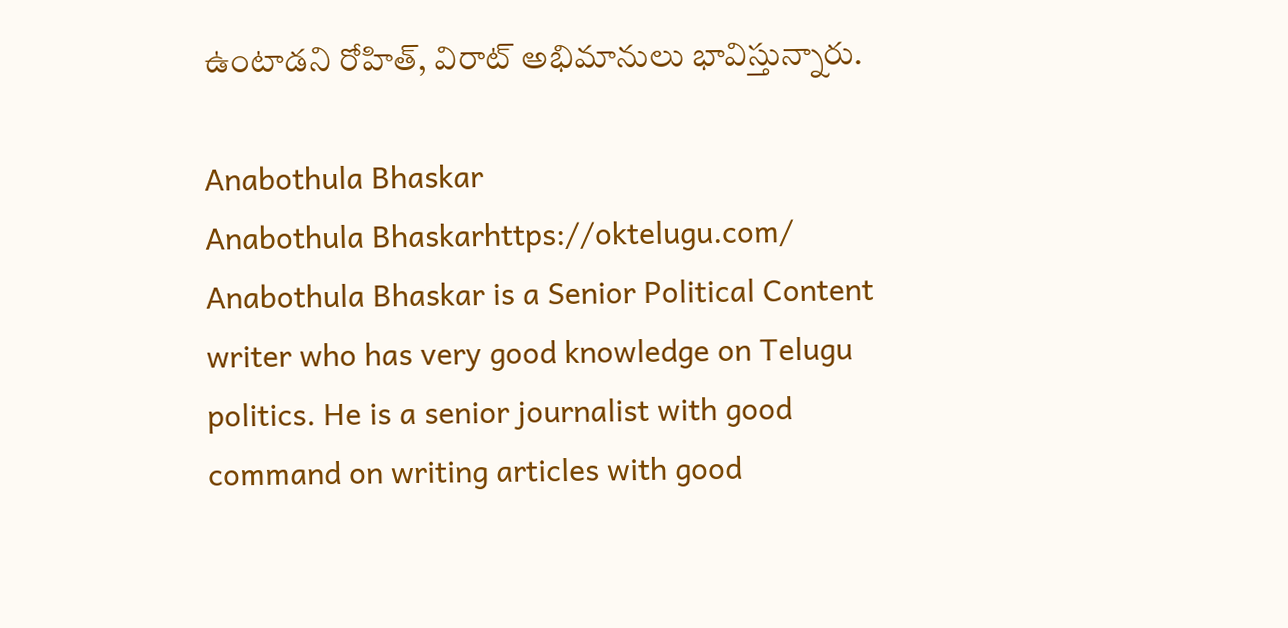ఉంటాడని రోహిత్, విరాట్ అభిమానులు భావిస్తున్నారు.

Anabothula Bhaskar
Anabothula Bhaskarhttps://oktelugu.com/
Anabothula Bhaskar is a Senior Political Content writer who has very good knowledge on Telugu politics. He is a senior journalist with good command on writing articles with good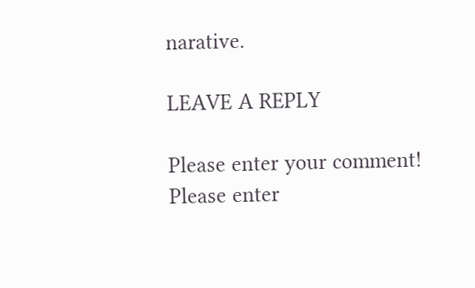narative.

LEAVE A REPLY

Please enter your comment!
Please enter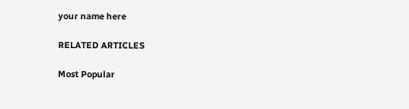your name here

RELATED ARTICLES

Most Popular